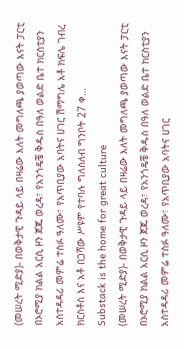(መሠረት ሚድያ)- በወቅታዊ ጉዳይ ላይ በዛሬው እለት መግለጫ ያወጣው እናት ፓርቲ በኦሮሚያ ክልል አርሲ ዞን ጀጁ ወረዳ፣ የአንጎዴቼ ቅዱስ በዓለ ወልድ ቤተ ክርስቲያን አስተዳዳሪ መምሬ ተስፉ ዓለሙ፣ የአጥቢያው አባትና ሀገር ሽማግሌ አቶ ክፍሌ ገብረ ክርስቶስ እና አቶ በጋሻው ሥዩም የተባሉ ግለስለብ ግንቦት 27 ቀ…
Substack is the home for great culture
(መሠረት ሚድያ)- በወቅታዊ ጉዳይ ላይ በዛሬው እለት መግለጫ ያወጣው እናት ፓርቲ በኦሮሚያ ክልል አርሲ ዞን ጀጁ ወረዳ፣ የአንጎዴቼ ቅዱስ በዓለ ወልድ ቤተ ክርስቲያን አስተዳዳሪ መምሬ ተስፉ ዓለሙ፣ የአጥቢያው አባትና ሀገር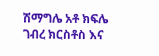ሽማግሌ አቶ ክፍሌ ገብረ ክርስቶስ እና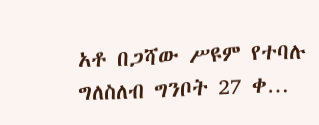አቶ በጋሻው ሥዩም የተባሉ ግለስለብ ግንቦት 27 ቀ…